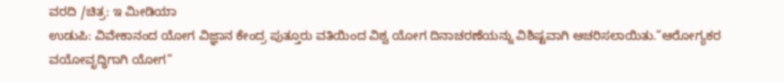ವರದಿ /ಚಿತ್ರ: ಇ ಮೀಡಿಯಾ
ಉಡುಪಿ: ವಿವೇಕಾನಂದ ಯೋಗ ವಿಜ್ಞಾನ ಕೇಂದ್ರ ಪುತ್ತೂರು ವತಿಯಿಂದ ವಿಶ್ವ ಯೋಗ ದಿನಾಚರಣೆಯನ್ನು ವಿಶಿಷ್ಟವಾಗಿ ಆಚರಿಸಲಾಯಿತು.”ಆರೋಗ್ಯಕರ ವಯೋವೃದ್ಧಿಗಾಗಿ ಯೋಗ”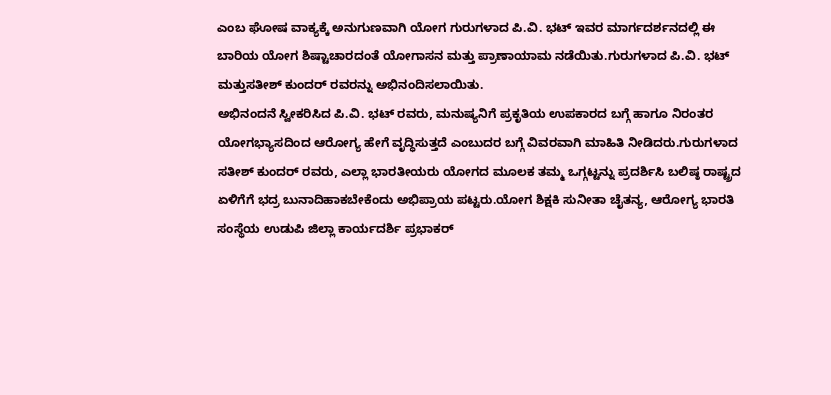ಎಂಬ ಘೋಷ ವಾಕ್ಯಕ್ಕೆ ಅನುಗುಣವಾಗಿ ಯೋಗ ಗುರುಗಳಾದ ಪಿ.ವಿ. ಭಟ್ ಇವರ ಮಾರ್ಗದರ್ಶನದಲ್ಲಿ ಈ ಬಾರಿಯ ಯೋಗ ಶಿಷ್ಟಾಚಾರದಂತೆ ಯೋಗಾಸನ ಮತ್ತು ಪ್ರಾಣಾಯಾಮ ನಡೆಯಿತು.ಗುರುಗಳಾದ ಪಿ.ವಿ. ಭಟ್ ಮತ್ತುಸತೀಶ್ ಕುಂದರ್ ರವರನ್ನು ಅಭಿನಂದಿಸಲಾಯಿತು.
ಅಭಿನಂದನೆ ಸ್ವೀಕರಿಸಿದ ಪಿ.ವಿ. ಭಟ್ ರವರು, ಮನುಷ್ಯನಿಗೆ ಪ್ರಕೃತಿಯ ಉಪಕಾರದ ಬಗ್ಗೆ ಹಾಗೂ ನಿರಂತರ ಯೋಗಭ್ಯಾಸದಿಂದ ಆರೋಗ್ಯ ಹೇಗೆ ವೃದ್ಧಿಸುತ್ತದೆ ಎಂಬುದರ ಬಗ್ಗೆ ವಿವರವಾಗಿ ಮಾಹಿತಿ ನೀಡಿದರು.ಗುರುಗಳಾದ ಸತೀಶ್ ಕುಂದರ್ ರವರು, ಎಲ್ಲಾ ಭಾರತೀಯರು ಯೋಗದ ಮೂಲಕ ತಮ್ಮ ಒಗ್ಗಟ್ಟನ್ನು ಪ್ರದರ್ಶಿಸಿ ಬಲಿಷ್ಠ ರಾಷ್ಟ್ರದ ಏಳಿಗೆಗೆ ಭದ್ರ ಬುನಾದಿಹಾಕಬೇಕೆಂದು ಅಭಿಪ್ರಾಯ ಪಟ್ಟರು.ಯೋಗ ಶಿಕ್ಷಕಿ ಸುನೀತಾ ಚೈತನ್ಯ, ಆರೋಗ್ಯ ಭಾರತಿ ಸಂಸ್ಥೆಯ ಉಡುಪಿ ಜಿಲ್ಲಾ ಕಾರ್ಯದರ್ಶಿ ಪ್ರಭಾಕರ್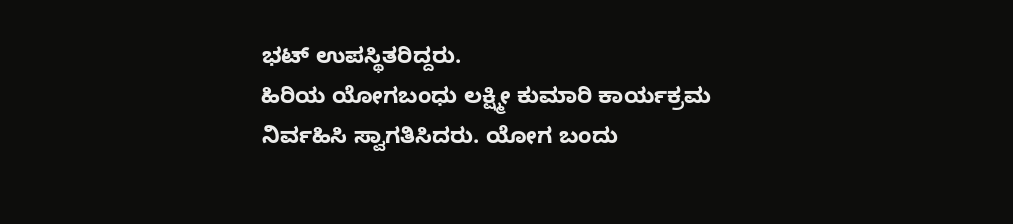ಭಟ್ ಉಪಸ್ಥಿತರಿದ್ದರು.
ಹಿರಿಯ ಯೋಗಬಂಧು ಲಕ್ಷ್ಮೀ ಕುಮಾರಿ ಕಾರ್ಯಕ್ರಮ ನಿರ್ವಹಿಸಿ ಸ್ವಾಗತಿಸಿದರು. ಯೋಗ ಬಂದು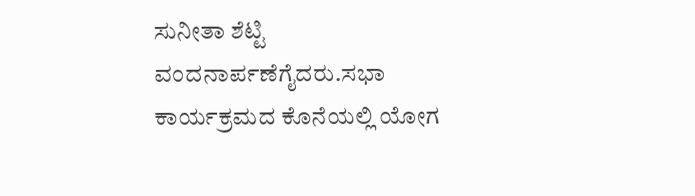ಸುನೀತಾ ಶೆಟ್ಟಿ ವಂದನಾರ್ಪಣೆಗೈದರು.ಸಭಾ ಕಾರ್ಯಕ್ರಮದ ಕೊನೆಯಲ್ಲಿ ಯೋಗ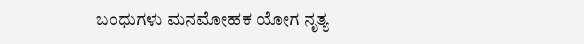ಬಂಧುಗಳು ಮನಮೋಹಕ ಯೋಗ ನೃತ್ಯ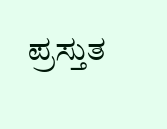ಪ್ರಸ್ತುತ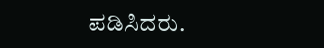ಪಡಿಸಿದರು.